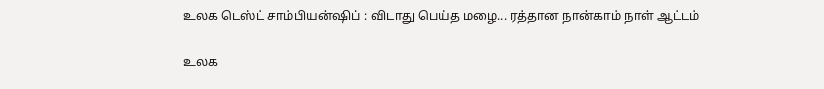உலக டெஸ்ட் சாம்பியன்ஷிப் : விடாது பெய்த மழை... ரத்தான நான்காம் நாள் ஆட்டம்

உலக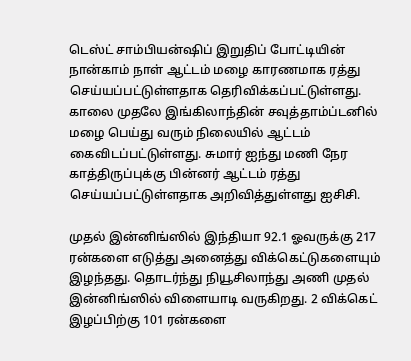டெஸ்ட் சாம்பியன்ஷிப் இறுதிப் போட்டியின் நான்காம் நாள் ஆட்டம் மழை காரணமாக ரத்து செய்யப்பட்டுள்ளதாக தெரிவிக்கப்பட்டுள்ளது. காலை முதலே இங்கிலாந்தின் சவுத்தாம்ப்டனில் மழை பெய்து வரும் நிலையில் ஆட்டம் கைவிடப்பட்டுள்ளது. சுமார் ஐந்து மணி நேர காத்திருப்புக்கு பின்னர் ஆட்டம் ரத்து செய்யப்பட்டுள்ளதாக அறிவித்துள்ளது ஐசிசி.

முதல் இன்னிங்ஸில் இந்தியா 92.1 ஓவருக்கு 217 ரன்களை எடுத்து அனைத்து விக்கெட்டுகளையும் இழந்தது. தொடர்ந்து நியூசிலாந்து அணி முதல் இன்னிங்ஸில் விளையாடி வருகிறது. 2 விக்கெட் இழப்பிற்கு 101 ரன்களை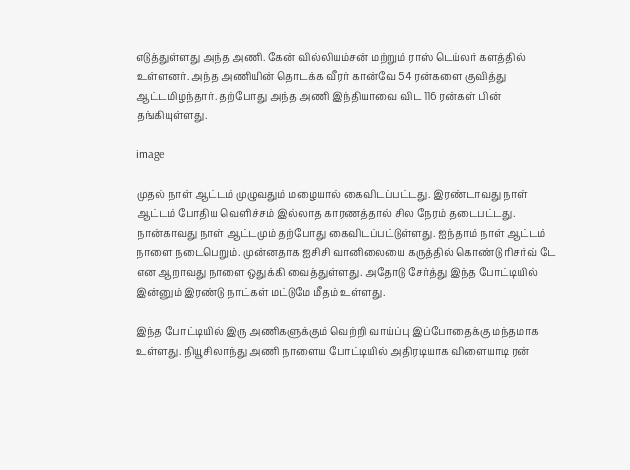எடுத்துள்ளது அந்த அணி. கேன் வில்லியம்சன் மற்றும் ராஸ் டெய்லர் களத்தில் உள்ளனர். அந்த அணியின் தொடக்க வீரர் கான்வே 54 ரன்களை குவித்து ஆட்டமிழந்தார். தற்போது அந்த அணி இந்தியாவை விட 116 ரன்கள் பின் தங்கியுள்ளது.

image

முதல் நாள் ஆட்டம் முழுவதும் மழையால் கைவிடப்பட்டது. இரண்டாவது நாள் ஆட்டம் போதிய வெளிச்சம் இல்லாத காரணத்தால் சில நேரம் தடைபட்டது. நான்காவது நாள் ஆட்டமும் தற்போது கைவிடப்பட்டுள்ளது. ஐந்தாம் நாள் ஆட்டம் நாளை நடைபெறும். முன்னதாக ஐசிசி வானிலையை கருத்தில் கொண்டு ரிசர்வ் டே என ஆறாவது நாளை ஒதுக்கி வைத்துள்ளது. அதோடு சேர்த்து இந்த போட்டியில் இன்னும் இரண்டு நாட்கள் மட்டுமே மீதம் உள்ளது.

இந்த போட்டியில் இரு அணிகளுக்கும் வெற்றி வாய்ப்பு இப்போதைக்கு மந்தமாக உள்ளது. நியூசிலாந்து அணி நாளைய போட்டியில் அதிரடியாக விளையாடி ரன்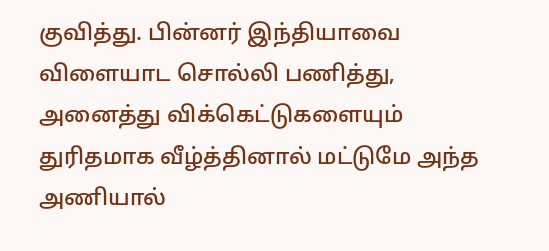குவித்து. பின்னர் இந்தியாவை விளையாட சொல்லி பணித்து, அனைத்து விக்கெட்டுகளையும் துரிதமாக வீழ்த்தினால் மட்டுமே அந்த அணியால்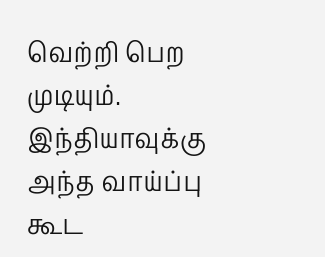வெற்றி பெற முடியும். இந்தியாவுக்கு அந்த வாய்ப்பு கூட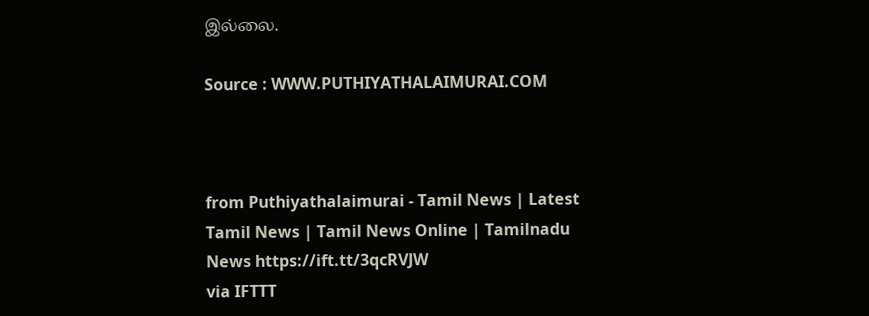இல்லை.

Source : WWW.PUTHIYATHALAIMURAI.COM



from Puthiyathalaimurai - Tamil News | Latest Tamil News | Tamil News Online | Tamilnadu News https://ift.tt/3qcRVJW
via IFTTT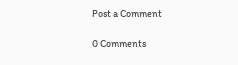Post a Comment

0 Comments